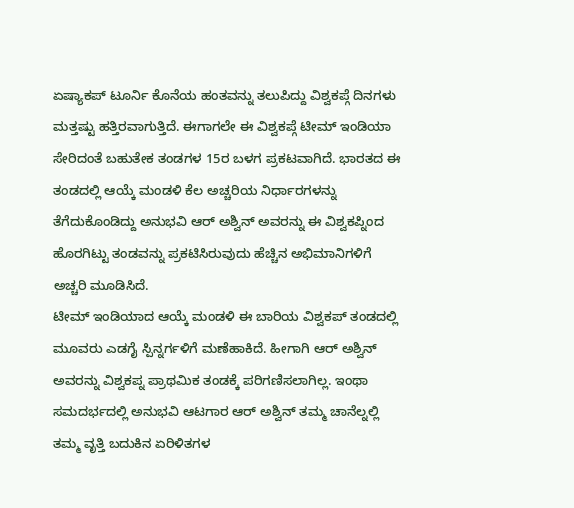ಏಷ್ಯಾಕಪ್ ಟೂರ್ನಿ ಕೊನೆಯ ಹಂತವನ್ನು ತಲುಪಿದ್ದು ವಿಶ್ವಕಪ್ಗೆ ದಿನಗಳು ಮತ್ತಷ್ಟು ಹತ್ತಿರವಾಗುತ್ತಿದೆ. ಈಗಾಗಲೇ ಈ ವಿಶ್ವಕಪ್ಗೆ ಟೀಮ್ ಇಂಡಿಯಾ ಸೇರಿದಂತೆ ಬಹುತೇಕ ತಂಡಗಳ 15ರ ಬಳಗ ಪ್ರಕಟವಾಗಿದೆ. ಭಾರತದ ಈ ತಂಡದಲ್ಲಿ ಆಯ್ಕೆ ಮಂಡಳಿ ಕೆಲ ಅಚ್ಚರಿಯ ನಿರ್ಧಾರಗಳನ್ನು ತೆಗೆದುಕೊಂಡಿದ್ದು ಅನುಭವಿ ಆರ್ ಅಶ್ವಿನ್ ಅವರನ್ನು ಈ ವಿಶ್ವಕಪ್ನಿಂದ ಹೊರಗಿಟ್ಟು ತಂಡವನ್ನು ಪ್ರಕಟಿಸಿರುವುದು ಹೆಚ್ಚಿನ ಅಭಿಮಾನಿಗಳಿಗೆ ಅಚ್ಚರಿ ಮೂಡಿಸಿದೆ.
ಟೀಮ್ ಇಂಡಿಯಾದ ಆಯ್ಕೆ ಮಂಡಳಿ ಈ ಬಾರಿಯ ವಿಶ್ವಕಪ್ ತಂಡದಲ್ಲಿ ಮೂವರು ಎಡಗೈ ಸ್ಪಿನ್ನರ್ಗಳಿಗೆ ಮಣೆಹಾಕಿದೆ. ಹೀಗಾಗಿ ಆರ್ ಅಶ್ವಿನ್ ಅವರನ್ನು ವಿಶ್ವಕಪ್ನ ಪ್ರಾಥಮಿಕ ತಂಡಕ್ಕೆ ಪರಿಗಣಿಸಲಾಗಿಲ್ಲ. ಇಂಥಾ ಸಮದರ್ಭದಲ್ಲಿ ಅನುಭವಿ ಆಟಗಾರ ಆರ್ ಅಶ್ವಿನ್ ತಮ್ಮ ಚಾನೆಲ್ನಲ್ಲಿ ತಮ್ಮ ವೃತ್ತಿ ಬದುಕಿನ ಏರಿಳಿತಗಳ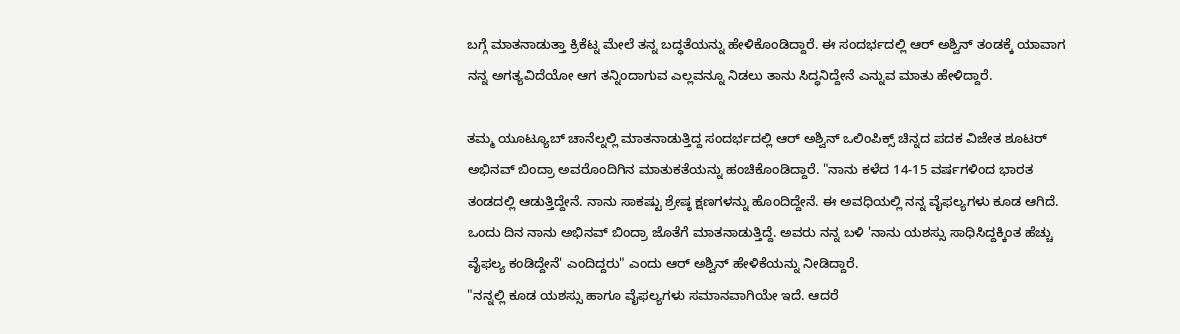ಬಗ್ಗೆ ಮಾತನಾಡುತ್ತಾ ಕ್ರಿಕೆಟ್ನ ಮೇಲೆ ತನ್ನ ಬದ್ಧತೆಯನ್ನು ಹೇಳಿಕೊಂಡಿದ್ದಾರೆ. ಈ ಸಂದರ್ಭದಲ್ಲಿ ಆರ್ ಅಶ್ವಿನ್ ತಂಡಕ್ಕೆ ಯಾವಾಗ ನನ್ನ ಅಗತ್ಯವಿದೆಯೋ ಆಗ ತನ್ನಿಂದಾಗುವ ಎಲ್ಲವನ್ನೂ ನಿಡಲು ತಾನು ಸಿದ್ಧನಿದ್ದೇನೆ ಎನ್ನುವ ಮಾತು ಹೇಳಿದ್ದಾರೆ.

ತಮ್ಮ ಯೂಟ್ಯೂಬ್ ಚಾನೆಲ್ನಲ್ಲಿ ಮಾತನಾಡುತ್ತಿದ್ದ ಸಂದರ್ಭದಲ್ಲಿ ಆರ್ ಅಶ್ವಿನ್ ಒಲಿಂಪಿಕ್ಸ್ ಚಿನ್ನದ ಪದಕ ವಿಜೇತ ಶೂಟರ್ ಅಭಿನವ್ ಬಿಂದ್ರಾ ಅವರೊಂದಿಗಿನ ಮಾತುಕತೆಯನ್ನು ಹಂಚಿಕೊಂಡಿದ್ದಾರೆ. "ನಾನು ಕಳೆದ 14-15 ವರ್ಷಗಳಿಂದ ಭಾರತ ತಂಡದಲ್ಲಿ ಆಡುತ್ತಿದ್ದೇನೆ. ನಾನು ಸಾಕಷ್ಟು ಶ್ರೇಷ್ಠ ಕ್ಷಣಗಳನ್ನು ಹೊಂದಿದ್ದೇನೆ. ಈ ಅವಧಿಯಲ್ಲಿ ನನ್ನ ವೈಫಲ್ಯಗಳು ಕೂಡ ಆಗಿದೆ. ಒಂದು ದಿನ ನಾನು ಅಭಿನವ್ ಬಿಂದ್ರಾ ಜೊತೆಗೆ ಮಾತನಾಡುತ್ತಿದ್ದೆ. ಅವರು ನನ್ನ ಬಳಿ 'ನಾನು ಯಶಸ್ಸು ಸಾಧಿಸಿದ್ದಕ್ಕಿಂತ ಹೆಚ್ಚು ವೈಫಲ್ಯ ಕಂಡಿದ್ದೇನೆ' ಎಂದಿದ್ದರು" ಎಂದು ಆರ್ ಅಶ್ವಿನ್ ಹೇಳಿಕೆಯನ್ನು ನೀಡಿದ್ದಾರೆ.
"ನನ್ನಲ್ಲಿ ಕೂಡ ಯಶಸ್ಸು ಹಾಗೂ ವೈಫಲ್ಯಗಳು ಸಮಾನವಾಗಿಯೇ ಇದೆ. ಆದರೆ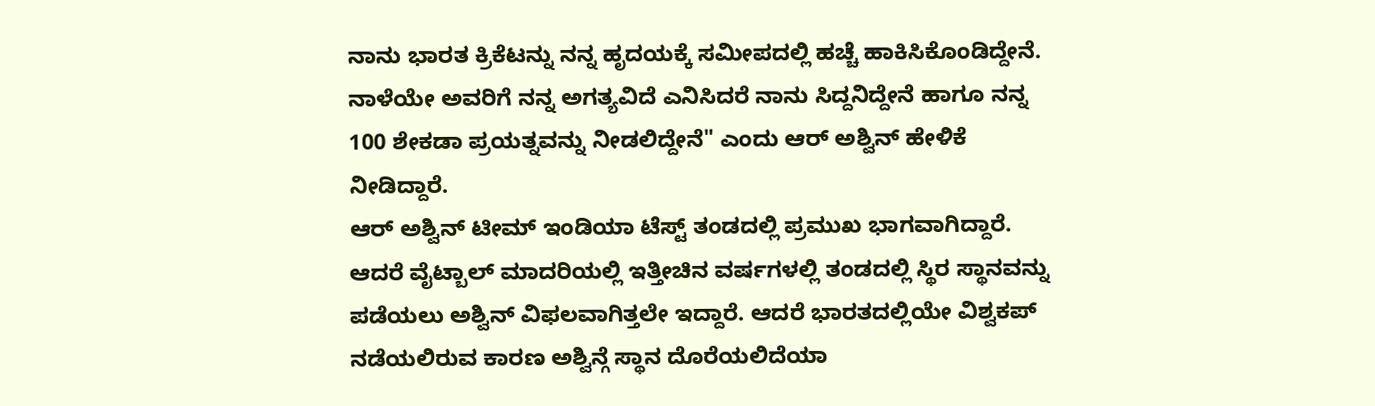ನಾನು ಭಾರತ ಕ್ರಿಕೆಟನ್ನು ನನ್ನ ಹೃದಯಕ್ಕೆ ಸಮೀಪದಲ್ಲಿ ಹಚ್ಚೆ ಹಾಕಿಸಿಕೊಂಡಿದ್ದೇನೆ. ನಾಳೆಯೇ ಅವರಿಗೆ ನನ್ನ ಅಗತ್ಯವಿದೆ ಎನಿಸಿದರೆ ನಾನು ಸಿದ್ದನಿದ್ದೇನೆ ಹಾಗೂ ನನ್ನ 100 ಶೇಕಡಾ ಪ್ರಯತ್ನವನ್ನು ನೀಡಲಿದ್ದೇನೆ" ಎಂದು ಆರ್ ಅಶ್ವಿನ್ ಹೇಳಿಕೆ ನೀಡಿದ್ದಾರೆ.
ಆರ್ ಅಶ್ವಿನ್ ಟೀಮ್ ಇಂಡಿಯಾ ಟೆಸ್ಟ್ ತಂಡದಲ್ಲಿ ಪ್ರಮುಖ ಭಾಗವಾಗಿದ್ದಾರೆ. ಆದರೆ ವೈಟ್ಬಾಲ್ ಮಾದರಿಯಲ್ಲಿ ಇತ್ತೀಚಿನ ವರ್ಷಗಳಲ್ಲಿ ತಂಡದಲ್ಲಿ ಸ್ಥಿರ ಸ್ಥಾನವನ್ನು ಪಡೆಯಲು ಅಶ್ವಿನ್ ವಿಫಲವಾಗಿತ್ತಲೇ ಇದ್ದಾರೆ. ಆದರೆ ಭಾರತದಲ್ಲಿಯೇ ವಿಶ್ವಕಪ್ ನಡೆಯಲಿರುವ ಕಾರಣ ಅಶ್ವಿನ್ಗೆ ಸ್ಥಾನ ದೊರೆಯಲಿದೆಯಾ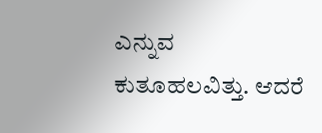ಎನ್ನುವ ಕುತೂಹಲವಿತ್ತು. ಆದರೆ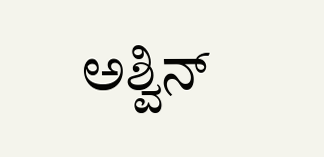ಅಶ್ವಿನ್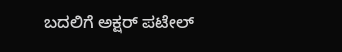ಬದಲಿಗೆ ಅಕ್ಷರ್ ಪಟೇಲ್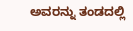ಅವರನ್ನು ತಂಡದಲ್ಲಿ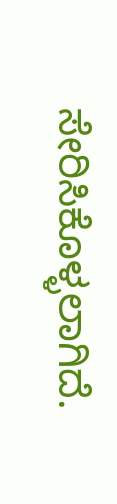ಸೇರಿಸಿಕೊಳ್ಳಲಾಗಿದೆ.